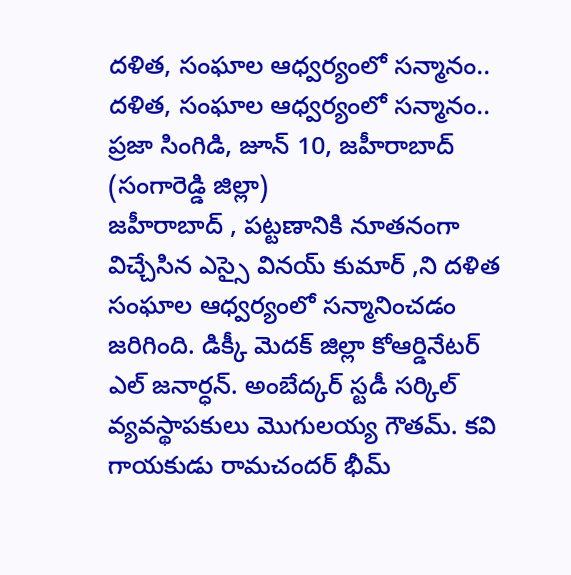దళిత, సంఘాల ఆధ్వర్యంలో సన్మానం..
దళిత, సంఘాల ఆధ్వర్యంలో సన్మానం..
ప్రజా సింగిడి, జూన్ 10, జహీరాబాద్ (సంగారెడ్డి జిల్లా)
జహీరాబాద్ , పట్టణానికి నూతనంగా విచ్చేసిన ఎస్సై వినయ్ కుమార్ ,ని దళిత సంఘాల ఆధ్వర్యంలో సన్మానించడం జరిగింది. డిక్కీ మెదక్ జిల్లా కోఆర్డినేటర్ ఎల్ జనార్ధన్. అంబేద్కర్ స్టడీ సర్కిల్ వ్యవస్థాపకులు మొగులయ్య గౌతమ్. కవి గాయకుడు రామచందర్ భీమ్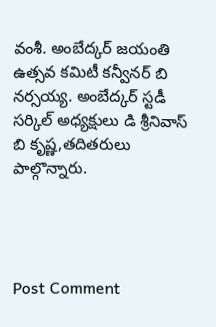వంశీ. అంబేద్కర్ జయంతి ఉత్సవ కమిటీ కన్వీనర్ బి నర్సయ్య. అంబేద్కర్ స్టడీ సర్కిల్ అధ్యక్షులు డి శ్రీనివాస్ బి కృష్ణ,తదితరులు పాల్గొన్నారు.




Post Comment